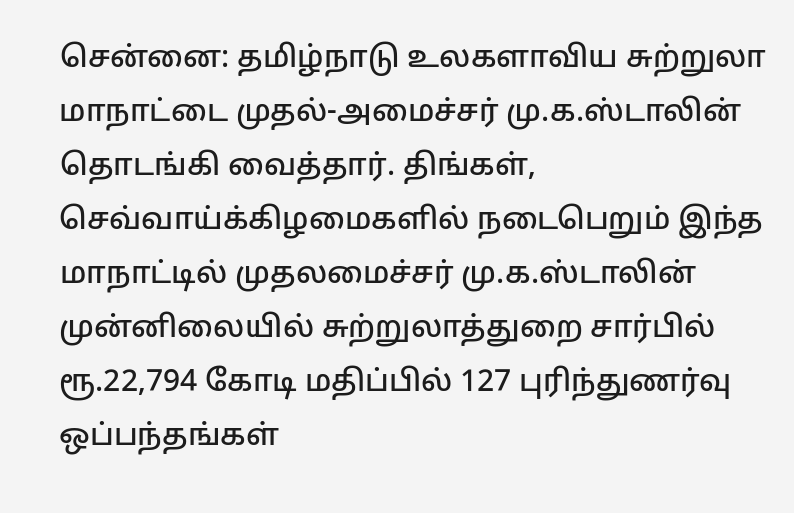சென்னை: தமிழ்நாடு உலகளாவிய சுற்றுலா மாநாட்டை முதல்-அமைச்சர் மு.க.ஸ்டாலின் தொடங்கி வைத்தார். திங்கள், செவ்வாய்க்கிழமைகளில் நடைபெறும் இந்த மாநாட்டில் முதலமைச்சர் மு.க.ஸ்டாலின் முன்னிலையில் சுற்றுலாத்துறை சார்பில் ரூ.22,794 கோடி மதிப்பில் 127 புரிந்துணர்வு ஒப்பந்தங்கள்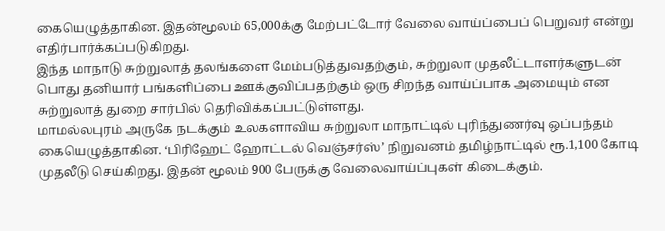கையெழுத்தாகின. இதன்மூலம் 65,000க்கு மேற்பட்டோர் வேலை வாய்ப்பைப் பெறுவர் என்று எதிர்பார்க்கப்படுகிறது.
இந்த மாநாடு சுற்றுலாத் தலங்களை மேம்படுத்துவதற்கும், சுற்றுலா முதலீட்டாளர்களுடன் பொது தனியார் பங்களிப்பை ஊக்குவிப்பதற்கும் ஒரு சிறந்த வாய்ப்பாக அமையும் என சுற்றுலாத் துறை சார்பில் தெரிவிக்கப்பட்டுள்ளது.
மாமல்லபுரம் அருகே நடக்கும் உலகளாவிய சுற்றுலா மாநாட்டில் புரிந்துணர்வு ஒப்பந்தம் கையெழுத்தாகின. ‘பிரிஹேட் ஹோட்டல் வெஞ்சர்ஸ்’ நிறுவனம் தமிழ்நாட்டில் ரூ.1,100 கோடி முதலீடு செய்கிறது. இதன் மூலம் 900 பேருக்கு வேலைவாய்ப்புகள் கிடைக்கும்.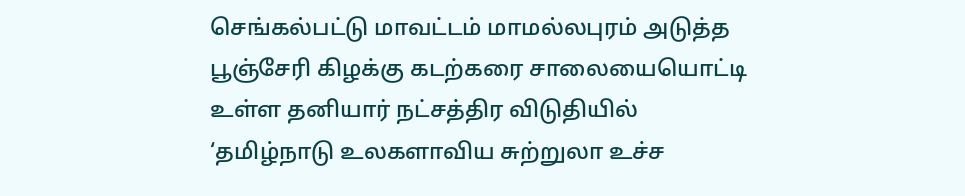செங்கல்பட்டு மாவட்டம் மாமல்லபுரம் அடுத்த பூஞ்சேரி கிழக்கு கடற்கரை சாலையையொட்டி உள்ள தனியார் நட்சத்திர விடுதியில் ‘தமிழ்நாடு உலகளாவிய சுற்றுலா உச்ச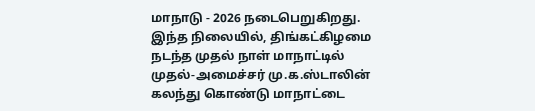மாநாடு - 2026 நடைபெறுகிறது.
இந்த நிலையில், திங்கட்கிழமை நடந்த முதல் நாள் மாநாட்டில் முதல்-அமைச்சர் மு.க.ஸ்டாலின் கலந்து கொண்டு மாநாட்டை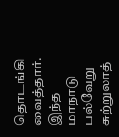தொடங்கி வைத்தார்.
இந்த மாநாடு பல்வேறு சுற்றுலாத்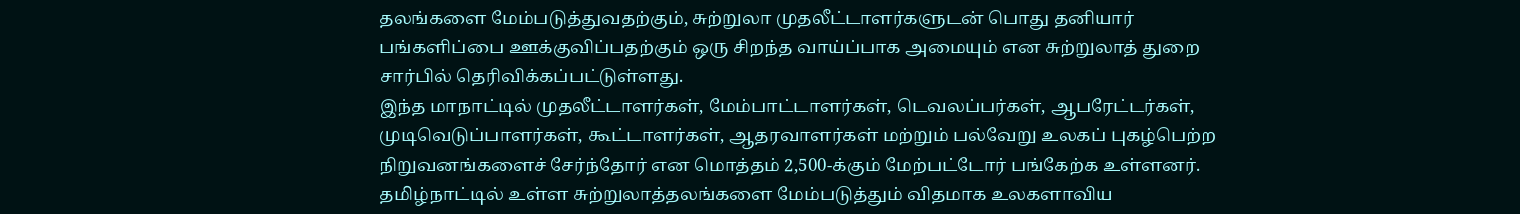தலங்களை மேம்படுத்துவதற்கும், சுற்றுலா முதலீட்டாளர்களுடன் பொது தனியார் பங்களிப்பை ஊக்குவிப்பதற்கும் ஒரு சிறந்த வாய்ப்பாக அமையும் என சுற்றுலாத் துறை சார்பில் தெரிவிக்கப்பட்டுள்ளது.
இந்த மாநாட்டில் முதலீட்டாளர்கள், மேம்பாட்டாளர்கள், டெவலப்பர்கள், ஆபரேட்டர்கள், முடிவெடுப்பாளர்கள், கூட்டாளர்கள், ஆதரவாளர்கள் மற்றும் பல்வேறு உலகப் புகழ்பெற்ற நிறுவனங்களைச் சேர்ந்தோர் என மொத்தம் 2,500-க்கும் மேற்பட்டோர் பங்கேற்க உள்ளனர்.
தமிழ்நாட்டில் உள்ள சுற்றுலாத்தலங்களை மேம்படுத்தும் விதமாக உலகளாவிய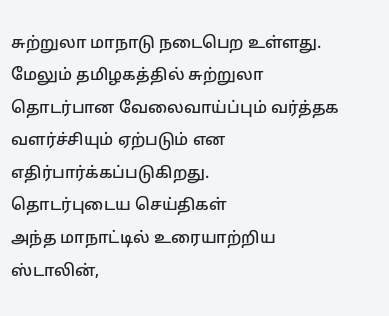சுற்றுலா மாநாடு நடைபெற உள்ளது. மேலும் தமிழகத்தில் சுற்றுலா தொடர்பான வேலைவாய்ப்பும் வர்த்தக வளர்ச்சியும் ஏற்படும் என எதிர்பார்க்கப்படுகிறது.
தொடர்புடைய செய்திகள்
அந்த மாநாட்டில் உரையாற்றிய ஸ்டாலின்,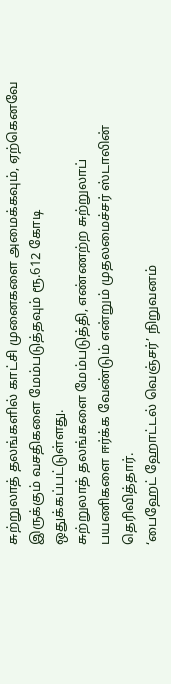சுற்றுலாத் தலங்களில் காட்சி முனைகளை அமைக்கவும், ஏற்கெனவே இருக்கும் வசதிகளை மேம்படுத்தவும் ரூ.612 கோடி ஒதுக்கப்பட்டுள்ளது.
சுற்றுலாத் தலங்களை மேம்படுத்தி, எண்ணற்ற சுற்றுலாப் பயணிகளை ஈர்க்க வேண்டும் என்றும் முதலமைச்சர் ஸ்டாலின் தெரிவித்தார்.
‘பைஹேட் ஹோட்டல் வெஞ்சர்’ நிறுவனம்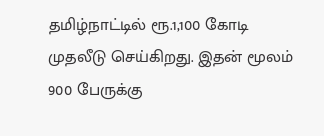தமிழ்நாட்டில் ரூ.1,100 கோடி முதலீடு செய்கிறது. இதன் மூலம் 900 பேருக்கு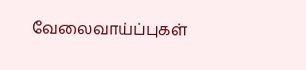வேலைவாய்ப்புகள்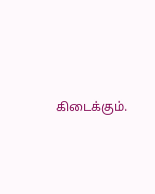கிடைக்கும்.